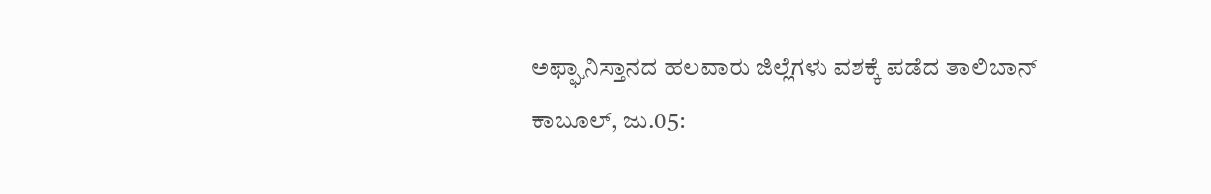ಅಫ್ಘಾನಿಸ್ತಾನದ ಹಲವಾರು ಜಿಲ್ಲೆಗಳು ವಶಕ್ಕೆ ಪಡೆದ ತಾಲಿಬಾನ್
ಕಾಬೂಲ್, ಜು.05: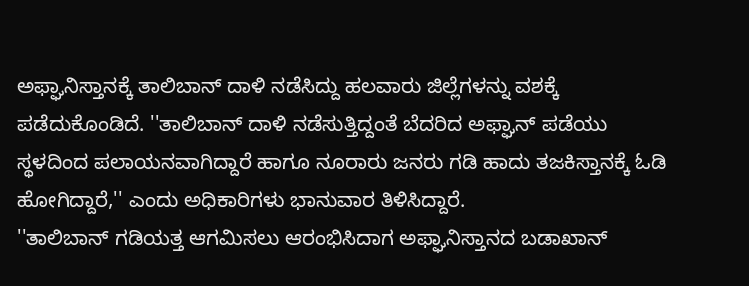ಅಫ್ಘಾನಿಸ್ತಾನಕ್ಕೆ ತಾಲಿಬಾನ್ ದಾಳಿ ನಡೆಸಿದ್ದು ಹಲವಾರು ಜಿಲ್ಲೆಗಳನ್ನು ವಶಕ್ಕೆ ಪಡೆದುಕೊಂಡಿದೆ. ''ತಾಲಿಬಾನ್ ದಾಳಿ ನಡೆಸುತ್ತಿದ್ದಂತೆ ಬೆದರಿದ ಅಫ್ಘಾನ್ ಪಡೆಯು ಸ್ಥಳದಿಂದ ಪಲಾಯನವಾಗಿದ್ದಾರೆ ಹಾಗೂ ನೂರಾರು ಜನರು ಗಡಿ ಹಾದು ತಜಕಿಸ್ತಾನಕ್ಕೆ ಓಡಿ ಹೋಗಿದ್ದಾರೆ,'' ಎಂದು ಅಧಿಕಾರಿಗಳು ಭಾನುವಾರ ತಿಳಿಸಿದ್ದಾರೆ.
''ತಾಲಿಬಾನ್ ಗಡಿಯತ್ತ ಆಗಮಿಸಲು ಆರಂಭಿಸಿದಾಗ ಅಫ್ಘಾನಿಸ್ತಾನದ ಬಡಾಖಾನ್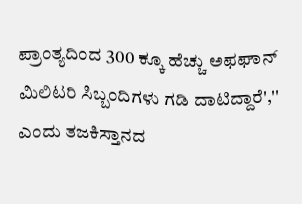ಪ್ರಾಂತ್ಯದಿಂದ 300 ಕ್ಕೂ ಹೆಚ್ಚು ಅಫಘಾನ್ ಮಿಲಿಟರಿ ಸಿಬ್ಬಂದಿಗಳು ಗಡಿ ದಾಟಿದ್ದಾರೆ','' ಎಂದು ತಜಕಿಸ್ತಾನದ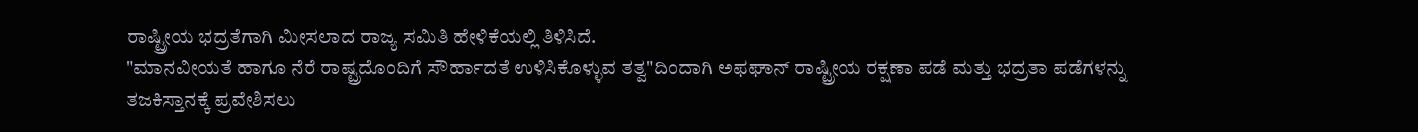ರಾಷ್ಟ್ರೀಯ ಭದ್ರತೆಗಾಗಿ ಮೀಸಲಾದ ರಾಜ್ಯ ಸಮಿತಿ ಹೇಳಿಕೆಯಲ್ಲಿ ತಿಳಿಸಿದೆ.
"ಮಾನವೀಯತೆ ಹಾಗೂ ನೆರೆ ರಾಷ್ಟ್ರದೊಂದಿಗೆ ಸೌರ್ಹಾದತೆ ಉಳಿಸಿಕೊಳ್ಳುವ ತತ್ವ"ದಿಂದಾಗಿ ಅಫಘಾನ್ ರಾಷ್ಟ್ರೀಯ ರಕ್ಷಣಾ ಪಡೆ ಮತ್ತು ಭದ್ರತಾ ಪಡೆಗಳನ್ನು ತಜಕಿಸ್ತಾನಕ್ಕೆ ಪ್ರವೇಶಿಸಲು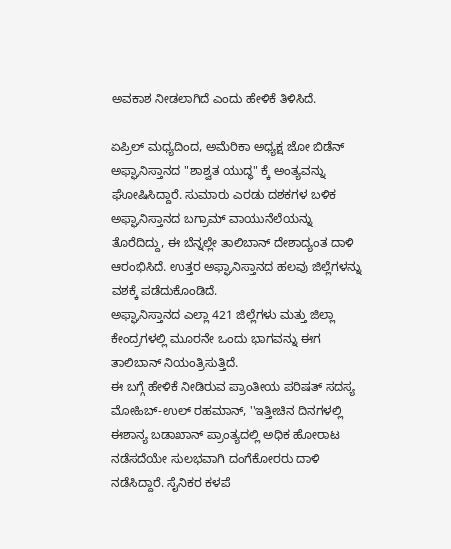ಅವಕಾಶ ನೀಡಲಾಗಿದೆ ಎಂದು ಹೇಳಿಕೆ ತಿಳಿಸಿದೆ.

ಏಪ್ರಿಲ್ ಮಧ್ಯದಿಂದ, ಅಮೆರಿಕಾ ಅಧ್ಯಕ್ಷ ಜೋ ಬಿಡೆನ್ ಅಫ್ಘಾನಿಸ್ತಾನದ "ಶಾಶ್ವತ ಯುದ್ಧ" ಕ್ಕೆ ಅಂತ್ಯವನ್ನು ಘೋಷಿಸಿದ್ದಾರೆ. ಸುಮಾರು ಎರಡು ದಶಕಗಳ ಬಳಿಕ ಅಫ್ಘಾನಿಸ್ತಾನದ ಬಗ್ರಾಮ್ ವಾಯುನೆಲೆಯನ್ನು ತೊರೆದಿದ್ದು, ಈ ಬೆನ್ನಲ್ಲೇ ತಾಲಿಬಾನ್ ದೇಶಾದ್ಯಂತ ದಾಳಿ ಆರಂಭಿಸಿದೆ. ಉತ್ತರ ಅಫ್ಘಾನಿಸ್ತಾನದ ಹಲವು ಜಿಲ್ಲೆಗಳನ್ನು ವಶಕ್ಕೆ ಪಡೆದುಕೊಂಡಿದೆ.
ಅಫ್ಘಾನಿಸ್ತಾನದ ಎಲ್ಲಾ 421 ಜಿಲ್ಲೆಗಳು ಮತ್ತು ಜಿಲ್ಲಾ ಕೇಂದ್ರಗಳಲ್ಲಿ ಮೂರನೇ ಒಂದು ಭಾಗವನ್ನು ಈಗ ತಾಲಿಬಾನ್ ನಿಯಂತ್ರಿಸುತ್ತಿದೆ.
ಈ ಬಗ್ಗೆ ಹೇಳಿಕೆ ನೀಡಿರುವ ಪ್ರಾಂತೀಯ ಪರಿಷತ್ ಸದಸ್ಯ ಮೋಹಿಬ್-ಉಲ್ ರಹಮಾನ್, ''ಇತ್ತೀಚಿನ ದಿನಗಳಲ್ಲಿ ಈಶಾನ್ಯ ಬಡಾಖಾನ್ ಪ್ರಾಂತ್ಯದಲ್ಲಿ ಅಧಿಕ ಹೋರಾಟ ನಡೆಸದೆಯೇ ಸುಲಭವಾಗಿ ದಂಗೆಕೋರರು ದಾಳಿ ನಡೆಸಿದ್ದಾರೆ. ಸೈನಿಕರ ಕಳಪೆ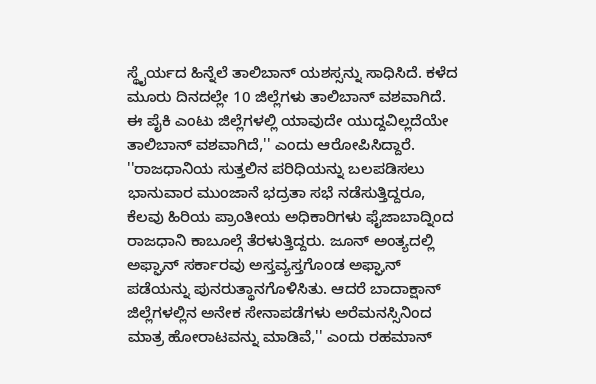ಸ್ಥೈರ್ಯದ ಹಿನ್ನೆಲೆ ತಾಲಿಬಾನ್ ಯಶಸ್ಸನ್ನು ಸಾಧಿಸಿದೆ. ಕಳೆದ ಮೂರು ದಿನದಲ್ಲೇ 10 ಜಿಲ್ಲೆಗಳು ತಾಲಿಬಾನ್ ವಶವಾಗಿದೆ. ಈ ಪೈಕಿ ಎಂಟು ಜಿಲ್ಲೆಗಳಲ್ಲಿ ಯಾವುದೇ ಯುದ್ದವಿಲ್ಲದೆಯೇ ತಾಲಿಬಾನ್ ವಶವಾಗಿದೆ,'' ಎಂದು ಆರೋಪಿಸಿದ್ದಾರೆ.
''ರಾಜಧಾನಿಯ ಸುತ್ತಲಿನ ಪರಿಧಿಯನ್ನು ಬಲಪಡಿಸಲು ಭಾನುವಾರ ಮುಂಜಾನೆ ಭದ್ರತಾ ಸಭೆ ನಡೆಸುತ್ತಿದ್ದರೂ, ಕೆಲವು ಹಿರಿಯ ಪ್ರಾಂತೀಯ ಅಧಿಕಾರಿಗಳು ಫೈಜಾಬಾದ್ನಿಂದ ರಾಜಧಾನಿ ಕಾಬೂಲ್ಗೆ ತೆರಳುತ್ತಿದ್ದರು. ಜೂನ್ ಅಂತ್ಯದಲ್ಲಿ ಅಫ್ಘಾನ್ ಸರ್ಕಾರವು ಅಸ್ತವ್ಯಸ್ತಗೊಂಡ ಅಫ್ಘಾನ್ ಪಡೆಯನ್ನು ಪುನರುತ್ಥಾನಗೊಳಿಸಿತು. ಆದರೆ ಬಾದಾಕ್ಷಾನ್ ಜಿಲ್ಲೆಗಳಲ್ಲಿನ ಅನೇಕ ಸೇನಾಪಡೆಗಳು ಅರೆಮನಸ್ಸಿನಿಂದ ಮಾತ್ರ ಹೋರಾಟವನ್ನು ಮಾಡಿವೆ,'' ಎಂದು ರಹಮಾನ್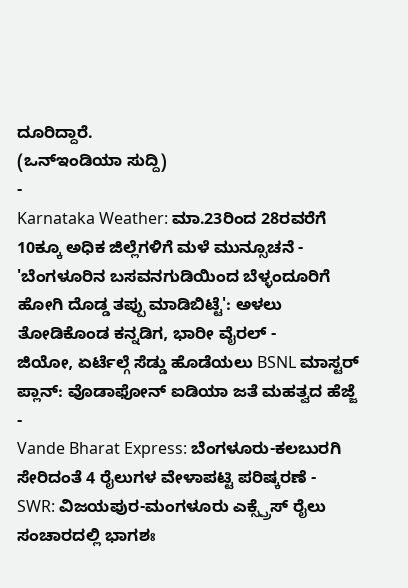ದೂರಿದ್ದಾರೆ.
(ಒನ್ಇಂಡಿಯಾ ಸುದ್ದಿ)
-
Karnataka Weather: ಮಾ.23ರಿಂದ 28ರವರೆಗೆ 10ಕ್ಕೂ ಅಧಿಕ ಜಿಲ್ಲೆಗಳಿಗೆ ಮಳೆ ಮುನ್ಸೂಚನೆ -
'ಬೆಂಗಳೂರಿನ ಬಸವನಗುಡಿಯಿಂದ ಬೆಳ್ಳಂದೂರಿಗೆ ಹೋಗಿ ದೊಡ್ಡ ತಪ್ಪು ಮಾಡಿಬಿಟ್ಟೆ': ಅಳಲು ತೋಡಿಕೊಂಡ ಕನ್ನಡಿಗ, ಭಾರೀ ವೈರಲ್ -
ಜಿಯೋ, ಏರ್ಟೆಲ್ಗೆ ಸೆಡ್ಡು ಹೊಡೆಯಲು BSNL ಮಾಸ್ಟರ್ ಪ್ಲಾನ್: ವೊಡಾಫೋನ್ ಐಡಿಯಾ ಜತೆ ಮಹತ್ವದ ಹೆಜ್ಜೆ -
Vande Bharat Express: ಬೆಂಗಳೂರು-ಕಲಬುರಗಿ ಸೇರಿದಂತೆ 4 ರೈಲುಗಳ ವೇಳಾಪಟ್ಟಿ ಪರಿಷ್ಕರಣೆ -
SWR: ವಿಜಯಪುರ-ಮಂಗಳೂರು ಎಕ್ಸ್ಪ್ರೆಸ್ ರೈಲು ಸಂಚಾರದಲ್ಲಿ ಭಾಗಶಃ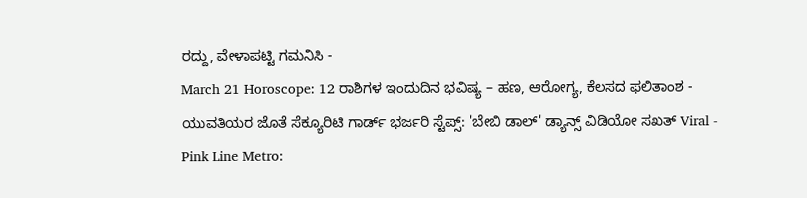ರದ್ದು, ವೇಳಾಪಟ್ಟಿ ಗಮನಿಸಿ -
March 21 Horoscope: 12 ರಾಶಿಗಳ ಇಂದುದಿನ ಭವಿಷ್ಯ – ಹಣ, ಆರೋಗ್ಯ, ಕೆಲಸದ ಫಲಿತಾಂಶ -
ಯುವತಿಯರ ಜೊತೆ ಸೆಕ್ಯೂರಿಟಿ ಗಾರ್ಡ್ ಭರ್ಜರಿ ಸ್ಟೆಪ್ಸ್: 'ಬೇಬಿ ಡಾಲ್' ಡ್ಯಾನ್ಸ್ ವಿಡಿಯೋ ಸಖತ್ Viral -
Pink Line Metro: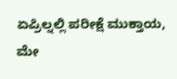ಏಪ್ರಿಲ್ನಲ್ಲಿ ಪರೀಕ್ಷೆ ಮುಕ್ತಾಯ, ಮೇ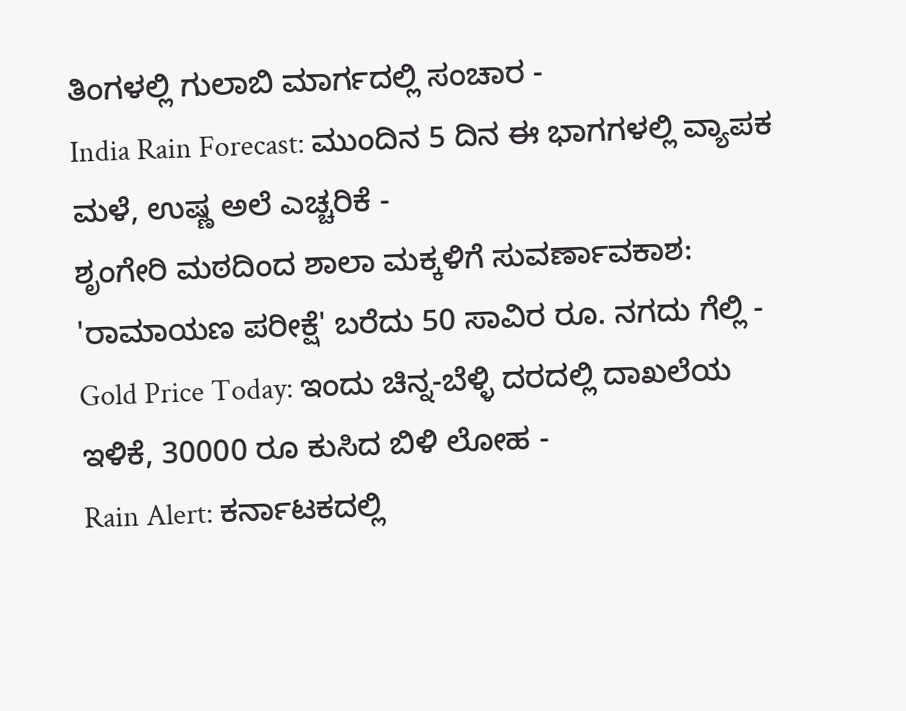ತಿಂಗಳಲ್ಲಿ ಗುಲಾಬಿ ಮಾರ್ಗದಲ್ಲಿ ಸಂಚಾರ -
India Rain Forecast: ಮುಂದಿನ 5 ದಿನ ಈ ಭಾಗಗಳಲ್ಲಿ ವ್ಯಾಪಕ ಮಳೆ, ಉಷ್ಣ ಅಲೆ ಎಚ್ಚರಿಕೆ -
ಶೃಂಗೇರಿ ಮಠದಿಂದ ಶಾಲಾ ಮಕ್ಕಳಿಗೆ ಸುವರ್ಣಾವಕಾಶ: 'ರಾಮಾಯಣ ಪರೀಕ್ಷೆ' ಬರೆದು 50 ಸಾವಿರ ರೂ. ನಗದು ಗೆಲ್ಲಿ -
Gold Price Today: ಇಂದು ಚಿನ್ನ-ಬೆಳ್ಳಿ ದರದಲ್ಲಿ ದಾಖಲೆಯ ಇಳಿಕೆ, 30000 ರೂ ಕುಸಿದ ಬಿಳಿ ಲೋಹ -
Rain Alert: ಕರ್ನಾಟಕದಲ್ಲಿ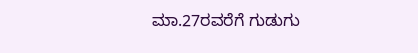ಮಾ.27ರವರೆಗೆ ಗುಡುಗು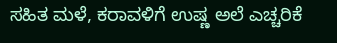ಸಹಿತ ಮಳೆ, ಕರಾವಳಿಗೆ ಉಷ್ಣ ಅಲೆ ಎಚ್ಚರಿಕೆ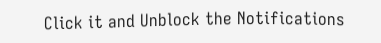Click it and Unblock the Notifications